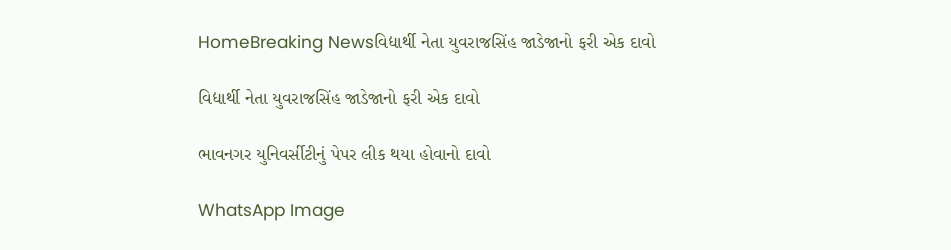HomeBreaking Newsવિદ્યાર્થી નેતા યુવરાજસિંહ જાડેજાનો ફરી એક દાવો

વિદ્યાર્થી નેતા યુવરાજસિંહ જાડેજાનો ફરી એક દાવો

ભાવનગર યુનિવર્સીટીનું પેપર લીક થયા હોવાનો દાવો

WhatsApp Image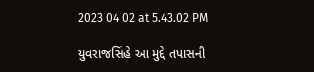2023 04 02 at 5.43.02 PM

યુવરાજસિંહે આ મુદ્દે તપાસની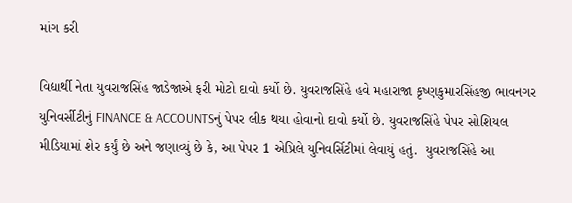માંગ કરી

વિદ્યાર્થી નેતા યુવરાજસિંહ જાડેજાએ ફરી મોટો દાવો કર્યો છે. યુવરાજસિંહે હવે મહારાજા કૃષ્ણકુમારસિંહજી ભાવનગર યુનિવર્સીટીનું FINANCE & ACCOUNTSનું પેપર લીક થયા હોવાનો દાવો કર્યો છે. યુવરાજસિંહે પેપર સોશિયલ મીડિયામાં શેર કર્યું છે અને જણાવ્યું છે કે, આ પેપર 1 એપ્રિલે યુનિવર્સિટીમાં લેવાયું હતું.  યુવરાજસિંહે આ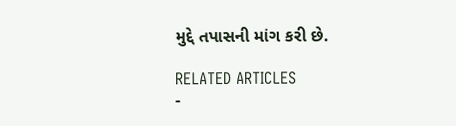મુદ્દે તપાસની માંગ કરી છે.

RELATED ARTICLES
-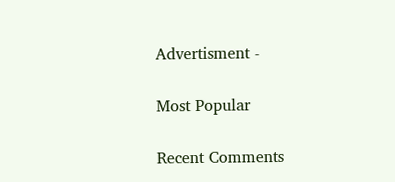Advertisment -

Most Popular

Recent Comments